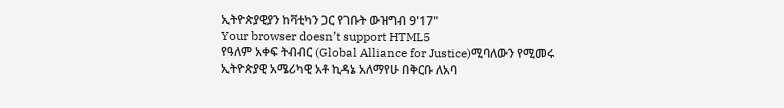ኢትዮጵያዊያን ከቫቲካን ጋር የገቡት ውዝግብ 9'17"
Your browser doesn’t support HTML5
የዓለም አቀፍ ትብብር (Global Alliance for Justice)ሚባለውን የሚመሩ ኢትዮጵያዊ አሜሪካዊ አቶ ኪዳኔ አለማየሁ በቅርቡ ለአባ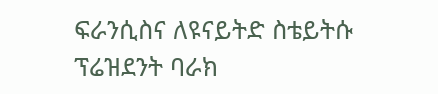ፍራንሲስና ለዩናይትድ ስቴይትሱ ፕሬዝደንት ባራክ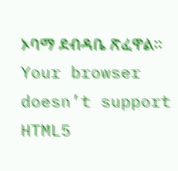ኦባማ ደብዳቤ ጽፈዋል።
Your browser doesn’t support HTML5